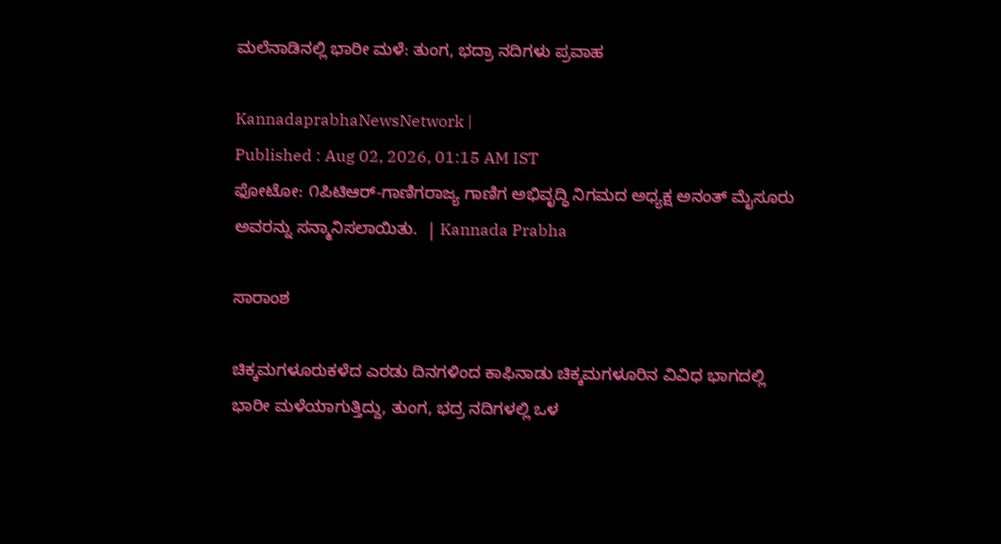ಮಲೆನಾಡಿನಲ್ಲಿ ಭಾರೀ ಮಳೆ: ತುಂಗ, ಭದ್ರಾ ನದಿಗಳು ಪ್ರವಾಹ

KannadaprabhaNewsNetwork |
Published : Aug 02, 2026, 01:15 AM IST
ಫೋಟೋ: ೧ಪಿಟಿಆರ್-ಗಾಣಿಗರಾಜ್ಯ ಗಾಣಿಗ ಅಭಿವೃದ್ಧಿ ನಿಗಮದ ಅಧ್ಯಕ್ಷ ಅನಂತ್ ಮೈಸೂರು ಅವರನ್ನು ಸನ್ಮಾನಿಸಲಾಯಿತು.  | Kannada Prabha

ಸಾರಾಂಶ

ಚಿಕ್ಕಮಗಳೂರುಕಳೆದ ಎರಡು ದಿನಗಳಿಂದ ಕಾಫಿನಾಡು ಚಿಕ್ಕಮಗಳೂರಿನ ವಿವಿಧ ಭಾಗದಲ್ಲಿ ಭಾರೀ ಮಳೆಯಾಗುತ್ತಿದ್ದು, ತುಂಗ, ಭದ್ರ ನದಿಗಳಲ್ಲಿ ಒಳ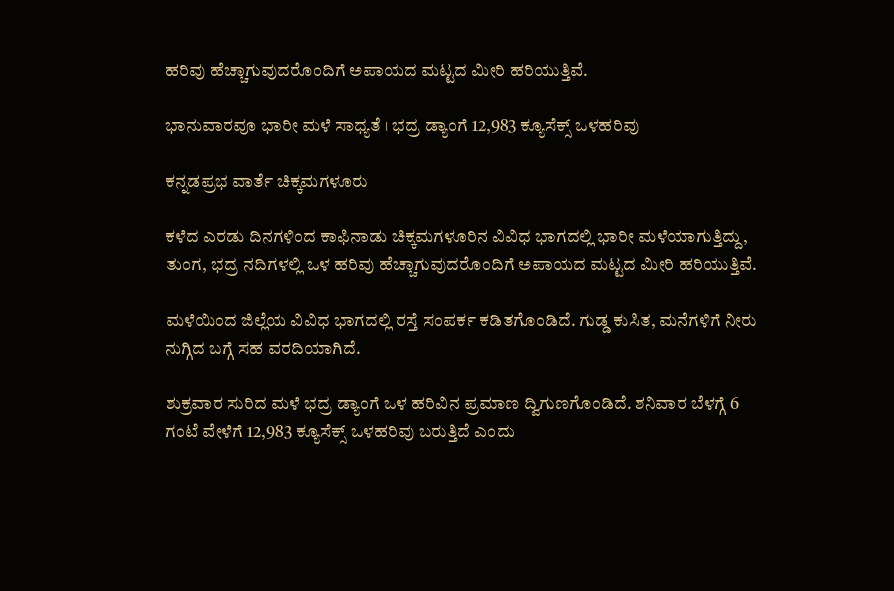ಹರಿವು ಹೆಚ್ಚಾಗುವುದರೊಂದಿಗೆ ಅಪಾಯದ ಮಟ್ಟದ ಮೀರಿ ಹರಿಯುತ್ತಿವೆ.

ಭಾನುವಾರವೂ ಭಾರೀ ಮಳೆ ಸಾಧ್ಯತೆ । ಭದ್ರ ಡ್ಯಾಂಗೆ 12,983 ಕ್ಯೂಸೆಕ್ಸ್‌ ಒಳಹರಿವು

ಕನ್ನಡಪ್ರಭ ವಾರ್ತೆ ಚಿಕ್ಕಮಗಳೂರು

ಕಳೆದ ಎರಡು ದಿನಗಳಿಂದ ಕಾಫಿನಾಡು ಚಿಕ್ಕಮಗಳೂರಿನ ವಿವಿಧ ಭಾಗದಲ್ಲಿ ಭಾರೀ ಮಳೆಯಾಗುತ್ತಿದ್ದು, ತುಂಗ, ಭದ್ರ ನದಿಗಳಲ್ಲಿ ಒಳ ಹರಿವು ಹೆಚ್ಚಾಗುವುದರೊಂದಿಗೆ ಅಪಾಯದ ಮಟ್ಟದ ಮೀರಿ ಹರಿಯುತ್ತಿವೆ.

ಮಳೆಯಿಂದ ಜಿಲ್ಲೆಯ ವಿವಿಧ ಭಾಗದಲ್ಲಿ ರಸ್ತೆ ಸಂಪರ್ಕ ಕಡಿತಗೊಂಡಿದೆ. ಗುಡ್ಡ ಕುಸಿತ, ಮನೆಗಳಿಗೆ ನೀರು ನುಗ್ಗಿದ ಬಗ್ಗೆ ಸಹ ವರದಿಯಾಗಿದೆ.

ಶುಕ್ರವಾರ ಸುರಿದ ಮಳೆ ಭದ್ರ ಡ್ಯಾಂಗೆ ಒಳ ಹರಿವಿನ ಪ್ರಮಾಣ ದ್ವಿಗುಣಗೊಂಡಿದೆ. ಶನಿವಾರ ಬೆಳಗ್ಗೆ 6 ಗಂಟೆ ವೇಳೆಗೆ 12,983 ಕ್ಯೂಸೆಕ್ಸ್‌ ಒಳಹರಿವು ಬರುತ್ತಿದೆ ಎಂದು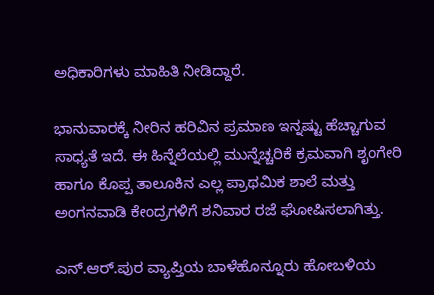ಅಧಿಕಾರಿಗಳು ಮಾಹಿತಿ ನೀಡಿದ್ದಾರೆ.

ಭಾನುವಾರಕ್ಕೆ ನೀರಿನ ಹರಿವಿನ ಪ್ರಮಾಣ ಇನ್ನಷ್ಟು ಹೆಚ್ಚಾಗುವ ಸಾಧ್ಯತೆ ಇದೆ. ಈ ಹಿನ್ನೆಲೆಯಲ್ಲಿ ಮುನ್ನೆಚ್ಚರಿಕೆ ಕ್ರಮವಾಗಿ ಶೃಂಗೇರಿ ಹಾಗೂ ಕೊಪ್ಪ ತಾಲೂಕಿನ ಎಲ್ಲ ಪ್ರಾಥಮಿಕ ಶಾಲೆ ಮತ್ತು ಅಂಗನವಾಡಿ ಕೇಂದ್ರಗಳಿಗೆ ಶನಿವಾರ ರಜೆ ಘೋಷಿಸಲಾಗಿತ್ತು.

ಎನ್‌.ಆರ್‌.ಪುರ ವ್ಯಾಪ್ತಿಯ ಬಾಳೆಹೊನ್ನೂರು ಹೋಬಳಿಯ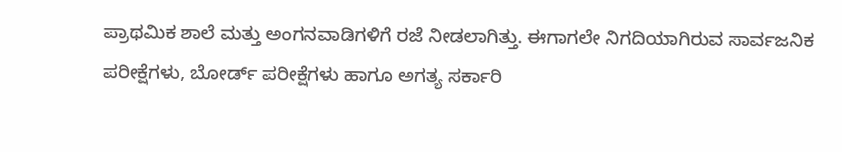ಪ್ರಾಥಮಿಕ ಶಾಲೆ ಮತ್ತು ಅಂಗನವಾಡಿಗಳಿಗೆ ರಜೆ ನೀಡಲಾಗಿತ್ತು. ಈಗಾಗಲೇ ನಿಗದಿಯಾಗಿರುವ ಸಾರ್ವಜನಿಕ ಪರೀಕ್ಷೆಗಳು, ಬೋರ್ಡ್ ಪರೀಕ್ಷೆಗಳು ಹಾಗೂ ಅಗತ್ಯ ಸರ್ಕಾರಿ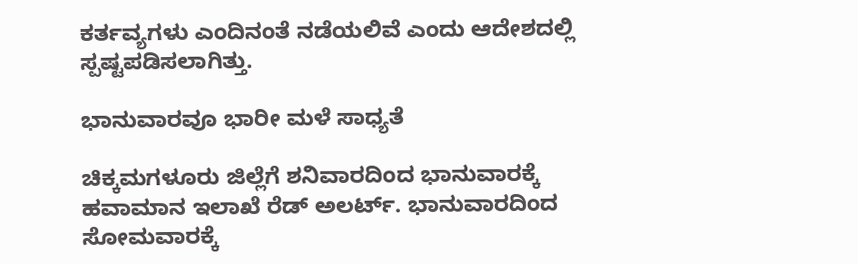ಕರ್ತವ್ಯಗಳು ಎಂದಿನಂತೆ ನಡೆಯಲಿವೆ ಎಂದು ಆದೇಶದಲ್ಲಿ ಸ್ಪಷ್ಟಪಡಿಸಲಾಗಿತ್ತು.

ಭಾನುವಾರವೂ ಭಾರೀ ಮಳೆ ಸಾಧ್ಯತೆ

ಚಿಕ್ಕಮಗಳೂರು ಜಿಲ್ಲೆಗೆ ಶನಿವಾರದಿಂದ ಭಾನುವಾರಕ್ಕೆ ಹವಾಮಾನ ಇಲಾಖೆ ರೆಡ್‌ ಅಲರ್ಟ್‌. ಭಾನುವಾರದಿಂದ ಸೋಮವಾರಕ್ಕೆ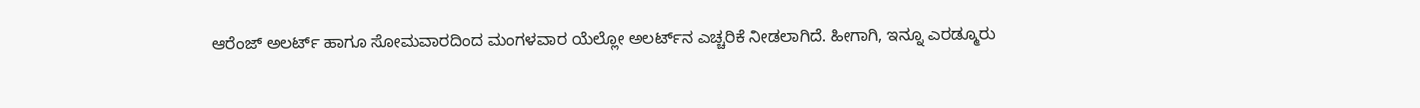ಆರೆಂಜ್‌ ಅಲರ್ಟ್‌ ಹಾಗೂ ಸೋಮವಾರದಿಂದ ಮಂಗಳವಾರ ಯೆಲ್ಲೋ ಅಲರ್ಟ್‌ನ ಎಚ್ಚರಿಕೆ ನೀಡಲಾಗಿದೆ. ಹೀಗಾಗಿ, ಇನ್ನೂ ಎರಡ್ಮೂರು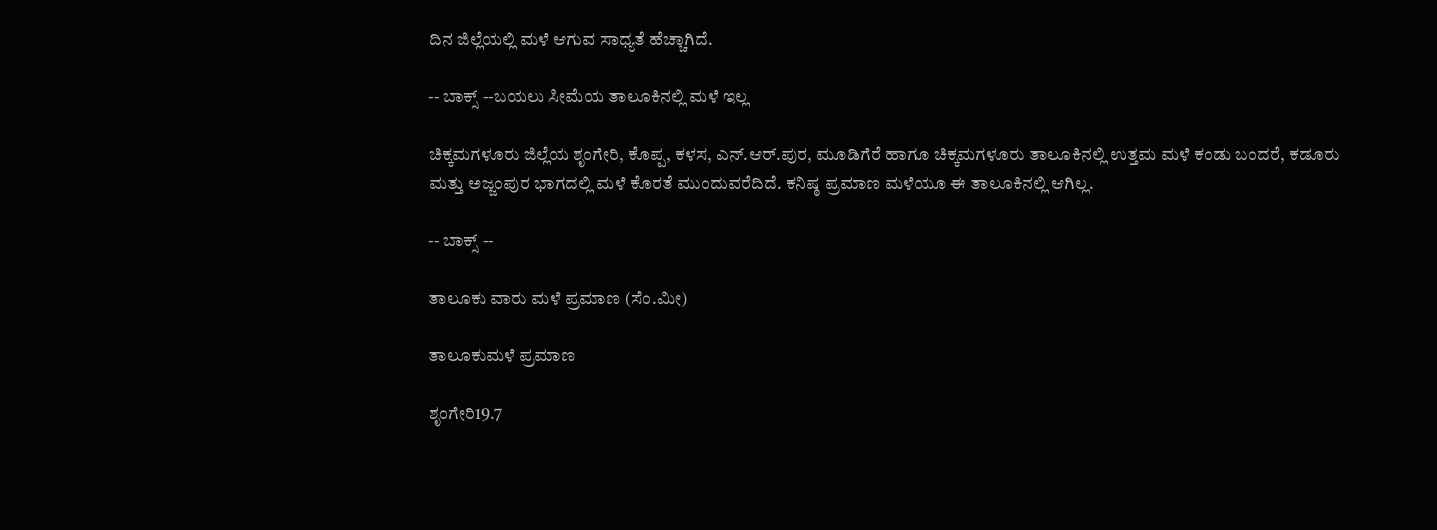ದಿನ ಜಿಲ್ಲೆಯಲ್ಲಿ ಮಳೆ ಆಗುವ ಸಾಧ್ಯತೆ ಹೆಚ್ಚಾಗಿದೆ.

-- ಬಾಕ್ಸ್‌ --ಬಯಲು ಸೀಮೆಯ ತಾಲೂಕಿನಲ್ಲಿ ಮಳೆ ಇಲ್ಲ

ಚಿಕ್ಕಮಗಳೂರು ಜಿಲ್ಲೆಯ ಶೃಂಗೇರಿ, ಕೊಪ್ಪ, ಕಳಸ, ಎನ್‌.ಆರ್‌.ಪುರ, ಮೂಡಿಗೆರೆ ಹಾಗೂ ಚಿಕ್ಕಮಗಳೂರು ತಾಲೂಕಿನಲ್ಲಿ ಉತ್ತಮ ಮಳೆ ಕಂಡು ಬಂದರೆ, ಕಡೂರು ಮತ್ತು ಅಜ್ಜಂಪುರ ಭಾಗದಲ್ಲಿ ಮಳೆ ಕೊರತೆ ಮುಂದುವರೆದಿದೆ. ಕನಿಷ್ಠ ಪ್ರಮಾಣ ಮಳೆಯೂ ಈ ತಾಲೂಕಿನಲ್ಲಿ ಆಗಿಲ್ಲ.

-- ಬಾಕ್ಸ್‌ --

ತಾಲೂಕು ವಾರು ಮಳೆ ಪ್ರಮಾಣ (ಸೆಂ.ಮೀ)

ತಾಲೂಕುಮಳೆ ಪ್ರಮಾಣ

ಶೃಂಗೇರಿ19.7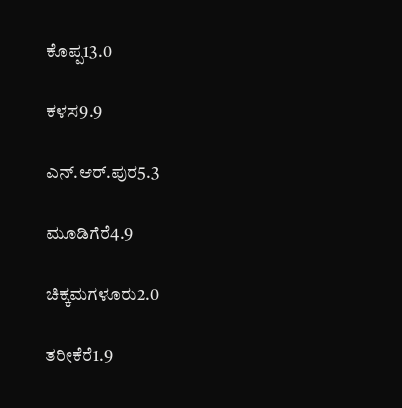ಕೊಪ್ಪ13.0

ಕಳಸ9.9

ಎನ್‌.ಆರ್‌.ಪುರ5.3

ಮೂಡಿಗೆರೆ4.9

ಚಿಕ್ಕಮಗಳೂರು2.0

ತರೀಕೆರೆ1.9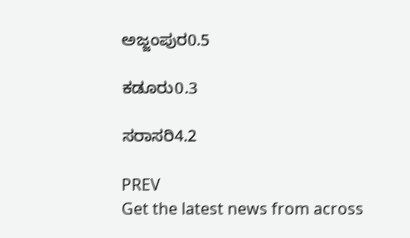ಅಜ್ಜಂಪುರ0.5

ಕಡೂರು0.3

ಸರಾಸರಿ4.2

PREV
Get the latest news from across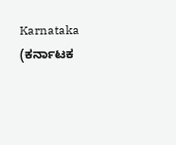Karnataka (ಕರ್ನಾಟಕ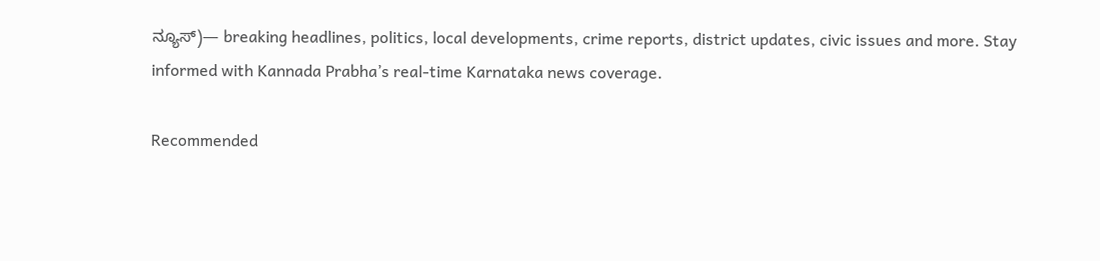ನ್ಯೂಸ್)— breaking headlines, politics, local developments, crime reports, district updates, civic issues and more. Stay informed with Kannada Prabha’s real‑time Karnataka news coverage.

Recommended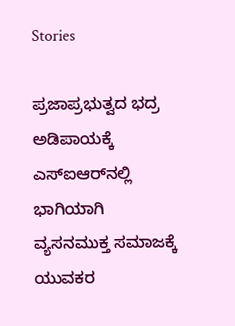Stories

ಪ್ರಜಾಪ್ರಭುತ್ವದ ಭದ್ರ ಅಡಿಪಾಯಕ್ಕೆ ಎಸ್‌ಐಆರ್‌ನಲ್ಲಿ ಭಾಗಿಯಾಗಿ
ವ್ಯಸನಮುಕ್ತ ಸಮಾಜಕ್ಕೆ ಯುವಕರ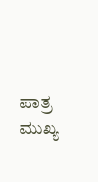ಪಾತ್ರ ಮುಖ್ಯ